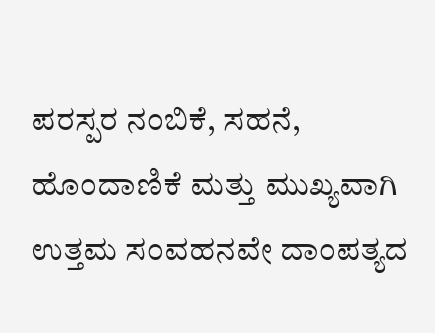ಪರಸ್ಪರ ನಂಬಿಕೆ, ಸಹನೆ, ಹೊಂದಾಣಿಕೆ ಮತ್ತು ಮುಖ್ಯವಾಗಿ ಉತ್ತಮ ಸಂವಹನವೇ ದಾಂಪತ್ಯದ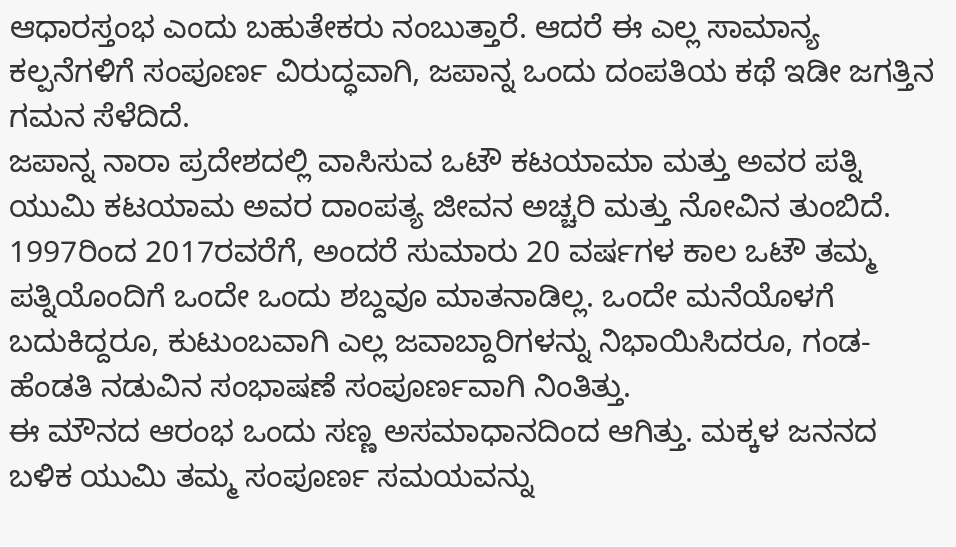ಆಧಾರಸ್ತಂಭ ಎಂದು ಬಹುತೇಕರು ನಂಬುತ್ತಾರೆ. ಆದರೆ ಈ ಎಲ್ಲ ಸಾಮಾನ್ಯ ಕಲ್ಪನೆಗಳಿಗೆ ಸಂಪೂರ್ಣ ವಿರುದ್ಧವಾಗಿ, ಜಪಾನ್ನ ಒಂದು ದಂಪತಿಯ ಕಥೆ ಇಡೀ ಜಗತ್ತಿನ ಗಮನ ಸೆಳೆದಿದೆ.
ಜಪಾನ್ನ ನಾರಾ ಪ್ರದೇಶದಲ್ಲಿ ವಾಸಿಸುವ ಒಟೌ ಕಟಯಾಮಾ ಮತ್ತು ಅವರ ಪತ್ನಿ ಯುಮಿ ಕಟಯಾಮ ಅವರ ದಾಂಪತ್ಯ ಜೀವನ ಅಚ್ಚರಿ ಮತ್ತು ನೋವಿನ ತುಂಬಿದೆ. 1997ರಿಂದ 2017ರವರೆಗೆ, ಅಂದರೆ ಸುಮಾರು 20 ವರ್ಷಗಳ ಕಾಲ ಒಟೌ ತಮ್ಮ ಪತ್ನಿಯೊಂದಿಗೆ ಒಂದೇ ಒಂದು ಶಬ್ದವೂ ಮಾತನಾಡಿಲ್ಲ. ಒಂದೇ ಮನೆಯೊಳಗೆ ಬದುಕಿದ್ದರೂ, ಕುಟುಂಬವಾಗಿ ಎಲ್ಲ ಜವಾಬ್ದಾರಿಗಳನ್ನು ನಿಭಾಯಿಸಿದರೂ, ಗಂಡ-ಹೆಂಡತಿ ನಡುವಿನ ಸಂಭಾಷಣೆ ಸಂಪೂರ್ಣವಾಗಿ ನಿಂತಿತ್ತು.
ಈ ಮೌನದ ಆರಂಭ ಒಂದು ಸಣ್ಣ ಅಸಮಾಧಾನದಿಂದ ಆಗಿತ್ತು. ಮಕ್ಕಳ ಜನನದ ಬಳಿಕ ಯುಮಿ ತಮ್ಮ ಸಂಪೂರ್ಣ ಸಮಯವನ್ನು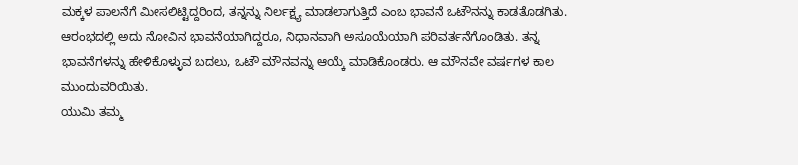ಮಕ್ಕಳ ಪಾಲನೆಗೆ ಮೀಸಲಿಟ್ಟಿದ್ದರಿಂದ, ತನ್ನನ್ನು ನಿರ್ಲಕ್ಷ್ಯ ಮಾಡಲಾಗುತ್ತಿದೆ ಎಂಬ ಭಾವನೆ ಒಟೌನನ್ನು ಕಾಡತೊಡಗಿತು. ಆರಂಭದಲ್ಲಿ ಅದು ನೋವಿನ ಭಾವನೆಯಾಗಿದ್ದರೂ, ನಿಧಾನವಾಗಿ ಅಸೂಯೆಯಾಗಿ ಪರಿವರ್ತನೆಗೊಂಡಿತು. ತನ್ನ ಭಾವನೆಗಳನ್ನು ಹೇಳಿಕೊಳ್ಳುವ ಬದಲು, ಒಟೌ ಮೌನವನ್ನು ಆಯ್ಕೆ ಮಾಡಿಕೊಂಡರು. ಆ ಮೌನವೇ ವರ್ಷಗಳ ಕಾಲ ಮುಂದುವರಿಯಿತು.
ಯುಮಿ ತಮ್ಮ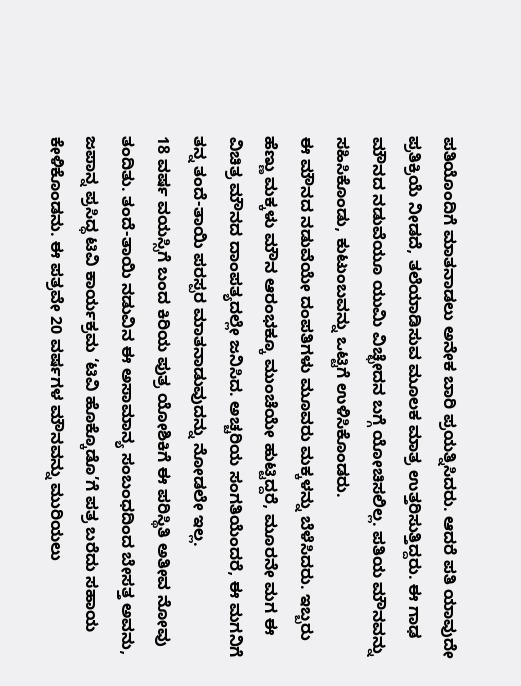ಪತಿಯೊಂದಿಗೆ ಮಾತನಾಡಲು ಅನೇಕ ಬಾರಿ ಪ್ರಯತ್ನಿಸಿದರು. ಆದರೆ ಪತಿ ಯಾವುದೇ ಪ್ರತಿಕ್ರಿಯೆ ನೀಡದೆ, ತಲೆಯಾಡಿಸುವ ಮೂಲಕ ಮಾತ್ರ ಉತ್ತರಿಸುತ್ತಿದ್ದರು. ಈ ಗಾಢ ಮೌನದ ನಡುವೆಯೂ ಯುಮಿ ವಿಚ್ಛೇದನ ಬಗ್ಗೆ ಯೋಚಿಸಲಿಲ್ಲ. ಪತಿಯ ಮೌನವನ್ನು ಸಹಿಸಿಕೊಂಡು, ಕುಟುಂಬವನ್ನು ಒಟ್ಟಿಗೆ ಉಳಿಸಿಕೊಂಡರು.
ಈ ಮೌನದ ನಡುವೆಯೇ ದಂಪತಿಗಳು ಮೂವರು ಮಕ್ಕಳನ್ನು ಬೆಳೆಸಿದರು. ಇಬ್ಬರು ಹೆಣ್ಣು ಮಕ್ಕಳು ಮೌನ ಆರಂಭಕ್ಕೂ ಮುಂಚೆಯೇ ಹುಟ್ಟಿದ್ದರೆ, ಮೂರನೇ ಮಗ ಈ ವಿಚಿತ್ರ ಮೌನದ ದಾಂಪತ್ಯದಲ್ಲೇ ಜನಿಸಿದ. ಅಚ್ಚರಿಯ ಸಂಗತಿಯೆಂದರೆ, ಈ ಮಗನಿಗೆ ತನ್ನ ತಂದೆ-ತಾಯಿ ಪರಸ್ಪರ ಮಾತನಾಡುವುದನ್ನು ನೋಡಲೇ ಇಲ್ಲ.
18 ವರ್ಷ ವಯಸ್ಸಿಗೆ ಬಂದ ಕಿರಿಯ ಪುತ್ರ ಯೋಶಿಕಿಗೆ ಈ ಪರಿಸ್ಥಿತಿ ಅತೀವ ನೋವು ತಂದಿತು. ತಂದೆ-ತಾಯಿ ನಡುವಿನ ಈ ಅಸಾಮಾನ್ಯ ಸಂಬಂಧದಿಂದ ಬೇಸತ್ತ ಅವನು, ಜಪಾನ್ನ ಪ್ರಸಿದ್ಧ ಟಿವಿ ಕಾರ್ಯಕ್ರಮ ‘ಟಿವಿ ಹೊಕ್ಕೊಡೊ’ಗೆ ಪತ್ರ ಬರೆದು ಸಹಾಯ ಕೇಳಿಕೊಂಡನು. ಈ ಪತ್ರವೇ 20 ವರ್ಷಗಳ ಮೌನವನ್ನು ಮುರಿಯಲು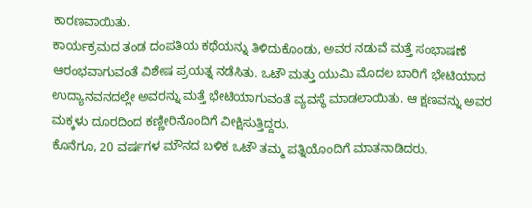ಕಾರಣವಾಯಿತು.
ಕಾರ್ಯಕ್ರಮದ ತಂಡ ದಂಪತಿಯ ಕಥೆಯನ್ನು ತಿಳಿದುಕೊಂಡು, ಅವರ ನಡುವೆ ಮತ್ತೆ ಸಂಭಾಷಣೆ ಆರಂಭವಾಗುವಂತೆ ವಿಶೇಷ ಪ್ರಯತ್ನ ನಡೆಸಿತು. ಒಟೌ ಮತ್ತು ಯುಮಿ ಮೊದಲ ಬಾರಿಗೆ ಭೇಟಿಯಾದ ಉದ್ಯಾನವನದಲ್ಲೇ ಅವರನ್ನು ಮತ್ತೆ ಭೇಟಿಯಾಗುವಂತೆ ವ್ಯವಸ್ಥೆ ಮಾಡಲಾಯಿತು. ಆ ಕ್ಷಣವನ್ನು ಅವರ ಮಕ್ಕಳು ದೂರದಿಂದ ಕಣ್ಣೀರಿನೊಂದಿಗೆ ವೀಕ್ಷಿಸುತ್ತಿದ್ದರು.
ಕೊನೆಗೂ, 20 ವರ್ಷಗಳ ಮೌನದ ಬಳಿಕ ಒಟೌ ತಮ್ಮ ಪತ್ನಿಯೊಂದಿಗೆ ಮಾತನಾಡಿದರು.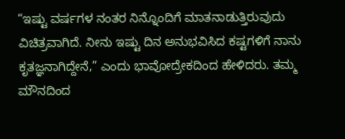“ಇಷ್ಟು ವರ್ಷಗಳ ನಂತರ ನಿನ್ನೊಂದಿಗೆ ಮಾತನಾಡುತ್ತಿರುವುದು ವಿಚಿತ್ರವಾಗಿದೆ. ನೀನು ಇಷ್ಟು ದಿನ ಅನುಭವಿಸಿದ ಕಷ್ಟಗಳಿಗೆ ನಾನು ಕೃತಜ್ಞನಾಗಿದ್ದೇನೆ,” ಎಂದು ಭಾವೋದ್ರೇಕದಿಂದ ಹೇಳಿದರು. ತಮ್ಮ ಮೌನದಿಂದ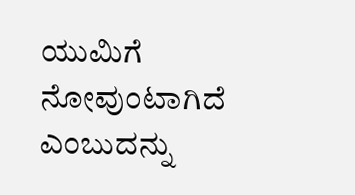ಯುಮಿಗೆ ನೋವುಂಟಾಗಿದೆ ಎಂಬುದನ್ನು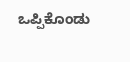ಒಪ್ಪಿಕೊಂಡು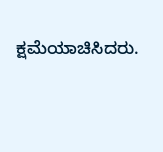ಕ್ಷಮೆಯಾಚಿಸಿದರು.